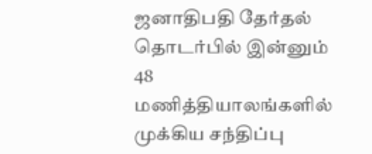ஜனாதிபதி தேர்தல் தொடர்பில் இன்னும் 48 மணித்தியாலங்களில் முக்கிய சந்திப்பு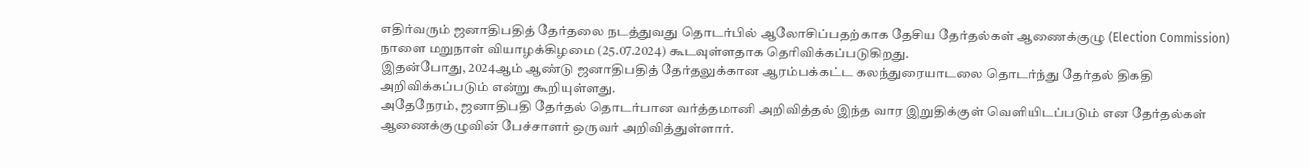எதிர்வரும் ஜனாதிபதித் தேர்தலை நடத்துவது தொடர்பில் ஆலோசிப்பதற்காக தேசிய தேர்தல்கள் ஆணைக்குழு (Election Commission) நாளை மறுநாள் வியாழக்கிழமை (25.07.2024) கூடவுள்ளதாக தெரிவிக்கப்படுகிறது.
இதன்போது, 2024ஆம் ஆண்டு ஜனாதிபதித் தேர்தலுக்கான ஆரம்பக்கட்ட கலந்துரையாடலை தொடர்ந்து தேர்தல் திகதி அறிவிக்கப்படும் என்று கூறியுள்ளது.
அதேநேரம், ஜனாதிபதி தேர்தல் தொடர்பான வர்த்தமானி அறிவித்தல் இந்த வார இறுதிக்குள் வெளியிடப்படும் என தேர்தல்கள் ஆணைக்குழுவின் பேச்சாளர் ஒருவர் அறிவித்துள்ளார்.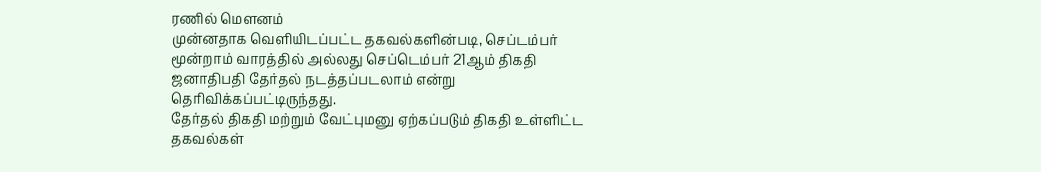ரணில் மௌனம்
முன்னதாக வெளியிடப்பட்ட தகவல்களின்படி, செப்டம்பர் மூன்றாம் வாரத்தில் அல்லது செப்டெம்பர் 21ஆம் திகதி ஜனாதிபதி தேர்தல் நடத்தப்படலாம் என்று தெரிவிக்கப்பட்டிருந்தது.
தேர்தல் திகதி மற்றும் வேட்புமனு ஏற்கப்படும் திகதி உள்ளிட்ட தகவல்கள்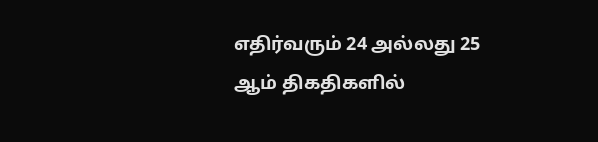எதிர்வரும் 24 அல்லது 25 ஆம் திகதிகளில்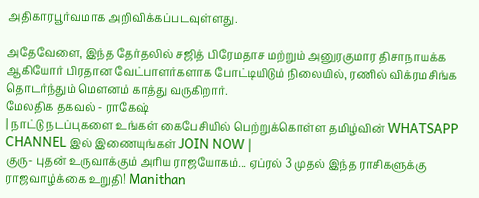அதிகாரபூர்வமாக அறிவிக்கப்படவுள்ளது.

அதேவேளை, இந்த தேர்தலில் சஜித் பிரேமதாச மற்றும் அனுரகுமார திசாநாயக்க ஆகியோர் பிரதான வேட்பாளர்களாக போட்டியிடும் நிலையில், ரணில் விக்ரமசிங்க தொடர்ந்தும் மௌனம் காத்து வருகிறார்.
மேலதிக தகவல் - ராகேஷ்
| நாட்டு நடப்புகளை உங்கள் கைபேசியில் பெற்றுக்கொள்ள தமிழ்வின் WHATSAPP CHANNEL இல் இணையுங்கள் JOIN NOW |
குரு- புதன் உருவாக்கும் அரிய ராஜயோகம்... ஏப்ரல் 3 முதல் இந்த ராசிகளுக்கு ராஜவாழ்க்கை உறுதி! Manithan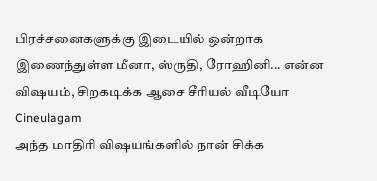பிரச்சனைகளுக்கு இடையில் ஒன்றாக இணைந்துள்ள மீனா, ஸ்ருதி, ரோஹினி... என்ன விஷயம், சிறகடிக்க ஆசை சீரியல் வீடியோ Cineulagam
அந்த மாதிரி விஷயங்களில் நான் சிக்க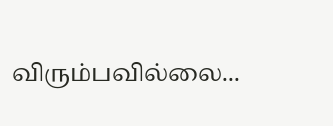விரும்பவில்லை...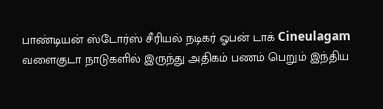பாண்டியன் ஸ்டோர்ஸ் சீரியல் நடிகர் ஓபன் டாக் Cineulagam
வளைகுடா நாடுகளில் இருந்து அதிகம் பணம் பெறும் இந்திய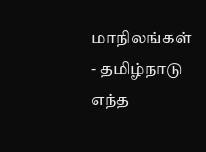மாநிலங்கள் - தமிழ்நாடு எந்த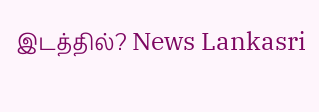இடத்தில்? News Lankasri